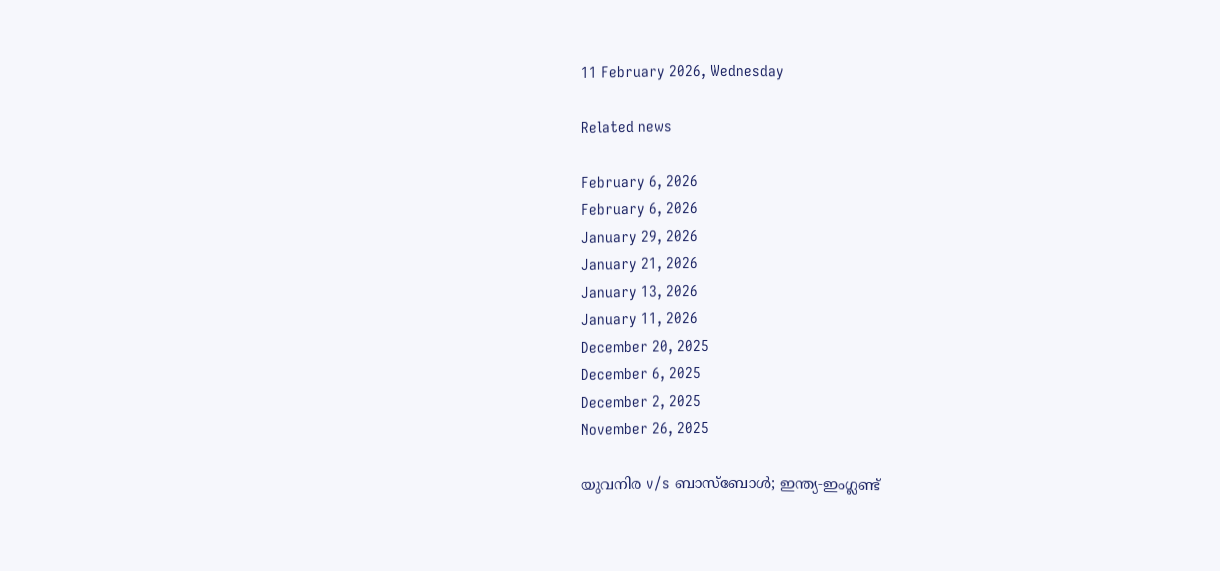11 February 2026, Wednesday

Related news

February 6, 2026
February 6, 2026
January 29, 2026
January 21, 2026
January 13, 2026
January 11, 2026
December 20, 2025
December 6, 2025
December 2, 2025
November 26, 2025

യുവനിര v/s ബാസ്ബോള്‍; ഇന്ത്യ‑ഇംഗ്ലണ്ട്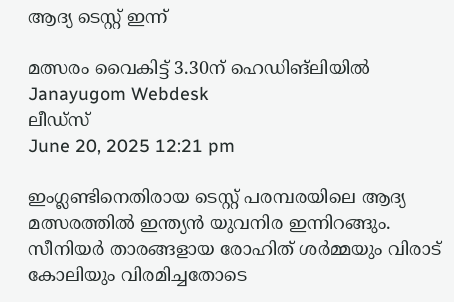ആദ്യ ടെസ്റ്റ് ഇന്ന്

മത്സരം വൈകിട്ട് 3.30ന് ഹെഡിങ്‌ലിയില്‍
Janayugom Webdesk
ലീഡ്സ്
June 20, 2025 12:21 pm

ഇംഗ്ലണ്ടിനെതിരായ ടെസ്റ്റ് പരമ്പരയിലെ ആദ്യ മത്സരത്തില്‍ ഇന്ത്യന്‍ യുവനിര ഇന്നിറങ്ങും. സീനിയര്‍ താരങ്ങളായ രോഹിത് ശര്‍മ്മയും വിരാട് കോലിയും വിരമിച്ചതോടെ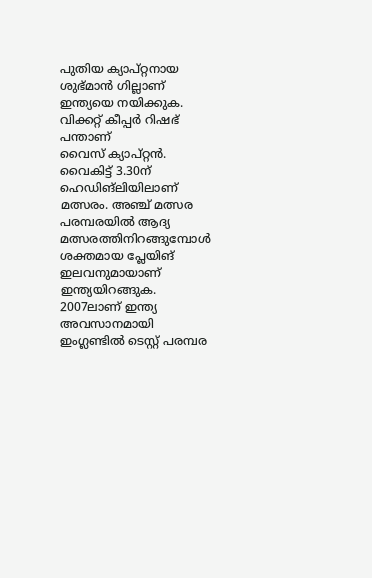പുതിയ ക്യാപ്റ്റനായ ശുഭ്മാന്‍ ഗില്ലാണ് ഇന്ത്യയെ നയിക്കുക. വിക്കറ്റ് കീപ്പര്‍ റിഷഭ് പന്താണ് വൈസ് ‌ക്യാപ്റ്റന്‍. വൈകിട്ട് 3.30ന് ഹെഡിങ്‌ലിയിലാണ് മത്സരം. അഞ്ച് മത്സര പരമ്പരയില്‍ ആദ്യ മത്സരത്തിനിറങ്ങുമ്പോള്‍ ശക്തമായ പ്ലേയിങ് ഇലവനുമായാണ് ഇന്ത്യയിറങ്ങുക. 2007ലാണ് ഇന്ത്യ അവസാനമായി ഇംഗ്ലണ്ടില്‍ ടെസ്റ്റ് പരമ്പര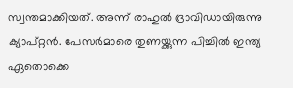സ്വന്തമാക്കിയത്. അന്ന് രാഹുല്‍ ദ്രാവിഡായിരുന്നു ക്യാപ്റ്റന്‍. പേസര്‍മാരെ തുണയ്ക്കുന്ന പിച്ചില്‍ ഇന്ത്യ ഏതൊക്കെ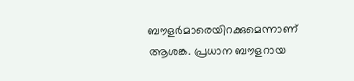ബൗളര്‍മാരെയിറക്കുമെന്നാണ് ആശങ്ക. പ്രധാന ബൗളറായ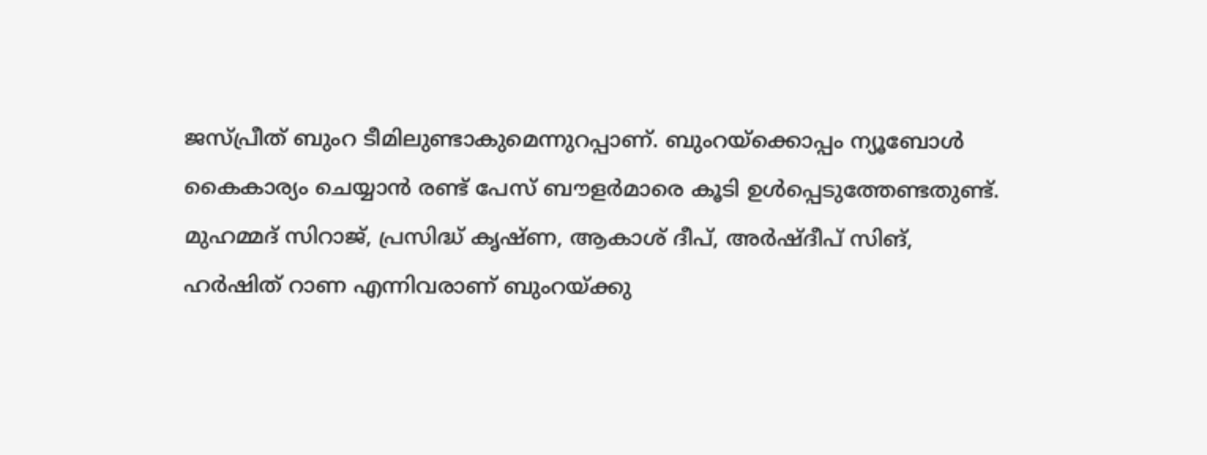ജസ്പ്രീത് ബുംറ ടീമിലുണ്ടാകുമെന്നുറപ്പാണ്. ബുംറയ്ക്കൊപ്പം ന്യൂബോള്‍ കൈകാര്യം ചെയ്യാന്‍ രണ്ട് പേസ് ബൗളര്‍മാരെ കൂടി ഉള്‍പ്പെടുത്തേണ്ടതുണ്ട്. മുഹമ്മദ് സിറാജ്, പ്രസിദ്ധ് കൃഷ്ണ, ആകാശ് ദീപ്, അർഷ്ദീപ് സിങ്, ഹർഷിത് റാണ എന്നിവരാണ് ബുംറയ്ക്കു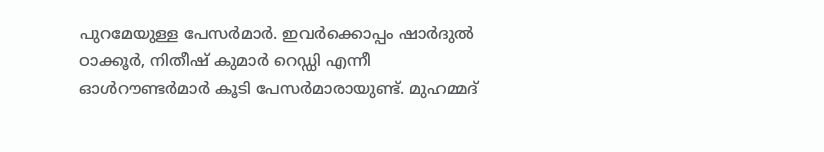പുറമേയുള്ള പേസർമാർ. ഇവർക്കൊപ്പം ഷാർദുൽ ഠാക്കൂർ, നിതീഷ് കുമാർ റെഡ്ഡി എന്നീ ഓൾറൗണ്ടർമാർ കൂടി പേസര്‍മാരായുണ്ട്. മുഹമ്മദ്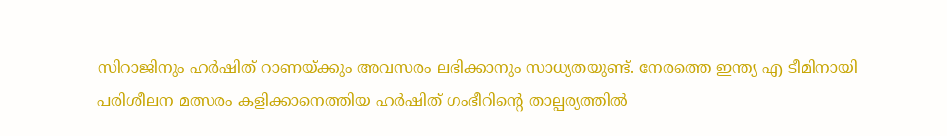സിറാജിനും ഹര്‍ഷിത് റാണയ്ക്കും അവസരം ലഭിക്കാനും സാധ്യതയുണ്ട്. നേരത്തെ ഇന്ത്യ എ ടീമിനായി പരിശീലന മത്സരം കളിക്കാനെത്തിയ ഹര്‍ഷിത് ഗംഭീറിന്റെ താല്പര്യത്തില്‍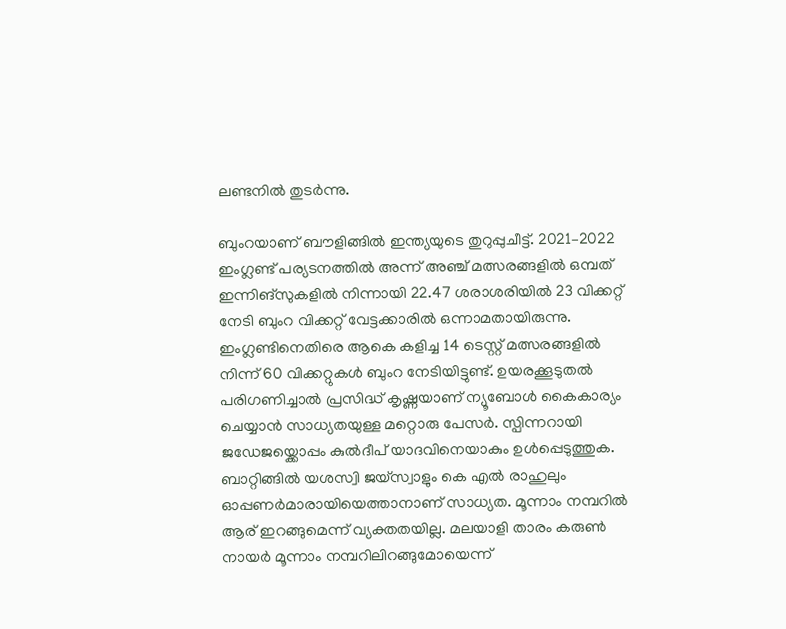ലണ്ടനില്‍ തുടര്‍ന്നു.

ബുംറയാണ് ബൗളിങ്ങില്‍ ഇന്ത്യയുടെ തുറുപ്പുചീട്ട്. 2021–2022 ഇംഗ്ലണ്ട് പര്യടനത്തില്‍ അന്ന് അഞ്ച് മത്സരങ്ങളില്‍ ഒമ്പത് ഇന്നിങ്സുകളിൽ നിന്നായി 22.47 ശരാശരിയിൽ 23 വിക്കറ്റ് നേടി ബുംറ വിക്കറ്റ് വേട്ടക്കാരില്‍ ഒന്നാമതായിരുന്നു. ഇംഗ്ലണ്ടിനെതിരെ ആകെ കളിച്ച 14 ടെസ്റ്റ് മത്സരങ്ങളില്‍ നിന്ന് 60 വിക്കറ്റുകള്‍ ബുംറ നേടിയിട്ടുണ്ട്. ഉയരക്കൂടുതല്‍ പരിഗണിച്ചാല്‍ പ്രസിദ്ധ് കൃഷ്ണയാണ് ന്യൂബോൾ കൈകാര്യം ചെയ്യാൻ സാധ്യതയുള്ള മറ്റൊരു പേസർ. സ്പിന്നറായി ജഡേജയ്ക്കൊപ്പം കുല്‍ദീപ് യാദവിനെയാകും ഉള്‍പ്പെടുത്തുക. ബാറ്റിങ്ങില്‍ യശസ്വി ജയ്സ്വാളും കെ എല്‍ രാഹുലും ഓപ്പണര്‍മാരായിയെത്താനാണ് സാധ്യത. മൂന്നാം നമ്പറില്‍ ആര് ഇറങ്ങുമെന്ന് വ്യക്തതയില്ല. മലയാളി താരം കരുണ്‍ നായര്‍ മൂന്നാം നമ്പറിലിറങ്ങുമോയെന്ന്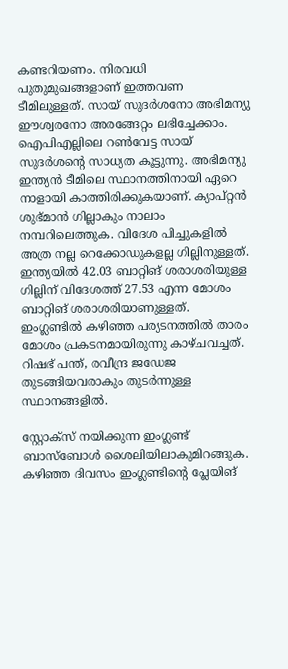കണ്ടറിയണം. നിരവധി പുതുമുഖങ്ങളാണ് ഇത്തവണ ടീമിലുള്ളത്. സായ് സുദർശനോ അഭിമന്യു ഈശ്വരനോ അരങ്ങേറ്റം ലഭിച്ചേക്കാം. ഐപിഎല്ലിലെ റൺവേട്ട സായ് സുദർശന്റെ സാധ്യത കൂട്ടുന്നു. അഭിമന്യു ഇന്ത്യൻ ടീമിലെ സ്ഥാനത്തിനായി ഏറെ നാളായി കാത്തിരിക്കുകയാണ്. ക്യാപ്റ്റന്‍ ശുഭ്മാന്‍ ഗില്ലാകും നാലാം നമ്പറിലെത്തുക. വിദേശ പിച്ചുകളില്‍ അത്ര നല്ല റെക്കോഡുകളല്ല ഗില്ലിനുള്ളത്. ഇന്ത്യയില്‍ 42.03 ബാറ്റിങ് ശരാശരിയുള്ള ഗില്ലിന് വിദേശത്ത് 27.53 എന്ന മോശം ബാറ്റിങ് ശരാശരിയാണുള്ളത്. ഇംഗ്ലണ്ടില്‍ കഴിഞ്ഞ പര്യടനത്തില്‍ താരം മോശം പ്രകടനമായിരുന്നു കാഴ്ചവച്ചത്. റിഷഭ് പന്ത്, രവീന്ദ്ര ജഡേജ തുടങ്ങിയവരാകും തുടര്‍ന്നുള്ള സ്ഥാനങ്ങളില്‍.

സ്റ്റോക്സ് നയിക്കുന്ന ഇംഗ്ലണ്ട് ബാസ്ബോള്‍ ശൈലിയിലാകുമിറങ്ങുക. കഴിഞ്ഞ ദിവസം ഇംഗ്ലണ്ടിന്റെ പ്ലേയിങ്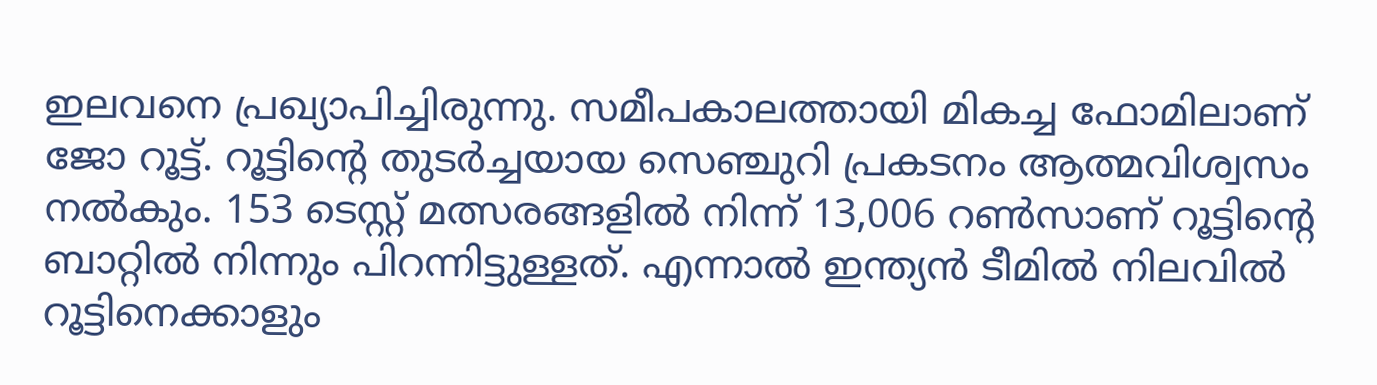ഇലവനെ പ്രഖ്യാപിച്ചിരുന്നു. സമീപകാലത്തായി മികച്ച ഫോമിലാണ് ജോ റൂട്ട്. റൂട്ടിന്റെ തുടര്‍ച്ചയായ സെഞ്ചുറി പ്രകടനം ആത്മവിശ്വസം നല്‍കും. 153 ടെസ്റ്റ് മത്സരങ്ങളില്‍ നിന്ന് 13,006 റണ്‍സാണ് റൂട്ടിന്റെ ബാറ്റില്‍ നിന്നും പിറന്നിട്ടുള്ളത്. എന്നാല്‍ ഇന്ത്യന്‍ ടീമില്‍ നിലവില്‍ റൂട്ടിനെക്കാളും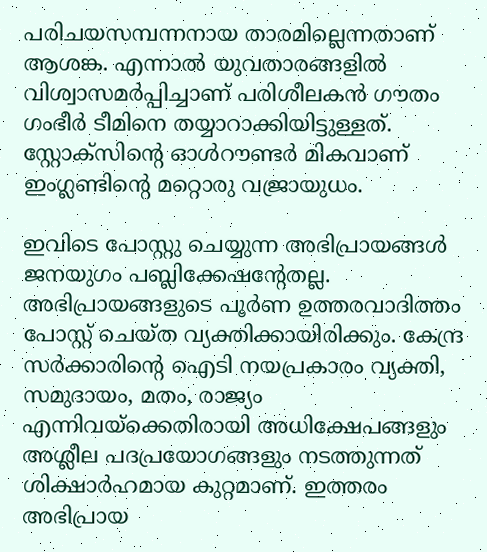പരിചയസമ്പന്നനായ താരമില്ലെന്നതാണ് ആശങ്ക. എന്നാല്‍ യുവതാരങ്ങളില്‍ വിശ്വാസമര്‍പ്പിച്ചാണ് പരിശീലകന്‍ ഗൗതം ഗംഭീര്‍ ടീമിനെ തയ്യാറാക്കിയിട്ടുള്ളത്. സ്റ്റോക്സിന്റെ ഓള്‍റൗണ്ടര്‍ മികവാണ് ഇംഗ്ലണ്ടിന്റെ മറ്റൊരു വജ്രായുധം.

ഇവിടെ പോസ്റ്റു ചെയ്യുന്ന അഭിപ്രായങ്ങള്‍ ജനയുഗം പബ്ലിക്കേഷന്റേതല്ല. അഭിപ്രായങ്ങളുടെ പൂര്‍ണ ഉത്തരവാദിത്തം പോസ്റ്റ് ചെയ്ത വ്യക്തിക്കായിരിക്കും. കേന്ദ്ര സര്‍ക്കാരിന്റെ ഐടി നയപ്രകാരം വ്യക്തി, സമുദായം, മതം, രാജ്യം എന്നിവയ്‌ക്കെതിരായി അധിക്ഷേപങ്ങളും അശ്ലീല പദപ്രയോഗങ്ങളും നടത്തുന്നത് ശിക്ഷാര്‍ഹമായ കുറ്റമാണ്. ഇത്തരം അഭിപ്രായ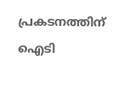പ്രകടനത്തിന് ഐടി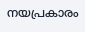നയപ്രകാരം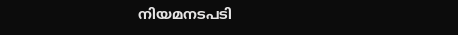നിയമനടപടി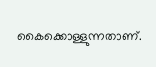കൈക്കൊള്ളുന്നതാണ്.